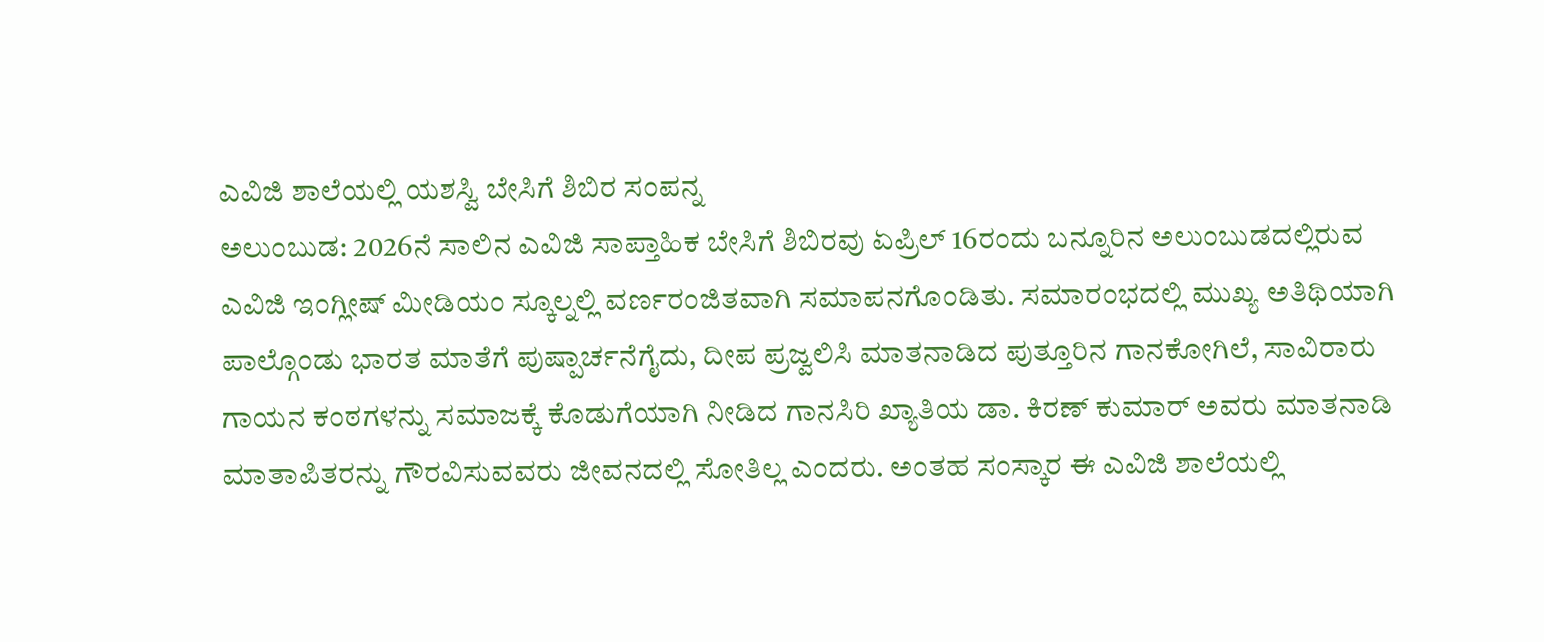ಎವಿಜಿ ಶಾಲೆಯಲ್ಲಿ ಯಶಸ್ವಿ ಬೇಸಿಗೆ ಶಿಬಿರ ಸಂಪನ್ನ
ಅಲುಂಬುಡ: 2026ನೆ ಸಾಲಿನ ಎವಿಜಿ ಸಾಪ್ತಾಹಿಕ ಬೇಸಿಗೆ ಶಿಬಿರವು ಏಪ್ರಿಲ್ 16ರಂದು ಬನ್ನೂರಿನ ಅಲುಂಬುಡದಲ್ಲಿರುವ ಎವಿಜಿ ಇಂಗ್ಲೀಷ್ ಮೀಡಿಯಂ ಸ್ಕೂಲ್ನಲ್ಲಿ ವರ್ಣರಂಜಿತವಾಗಿ ಸಮಾಪನಗೊಂಡಿತು. ಸಮಾರಂಭದಲ್ಲಿ ಮುಖ್ಯ ಅತಿಥಿಯಾಗಿ ಪಾಲ್ಗೊಂಡು ಭಾರತ ಮಾತೆಗೆ ಪುಷ್ಪಾರ್ಚನೆಗೈದು, ದೀಪ ಪ್ರಜ್ವಲಿಸಿ ಮಾತನಾಡಿದ ಪುತ್ತೂರಿನ ಗಾನಕೋಗಿಲೆ, ಸಾವಿರಾರು ಗಾಯನ ಕಂಠಗಳನ್ನು ಸಮಾಜಕ್ಕೆ ಕೊಡುಗೆಯಾಗಿ ನೀಡಿದ ಗಾನಸಿರಿ ಖ್ಯಾತಿಯ ಡಾ. ಕಿರಣ್ ಕುಮಾರ್ ಅವರು ಮಾತನಾಡಿ ಮಾತಾಪಿತರನ್ನು ಗೌರವಿಸುವವರು ಜೀವನದಲ್ಲಿ ಸೋತಿಲ್ಲ ಎಂದರು. ಅಂತಹ ಸಂಸ್ಕಾರ ಈ ಎವಿಜಿ ಶಾಲೆಯಲ್ಲಿ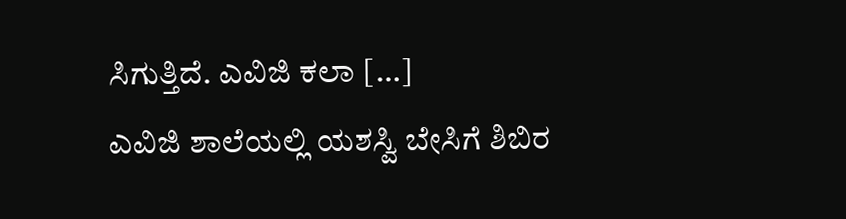ಸಿಗುತ್ತಿದೆ. ಎವಿಜಿ ಕಲಾ […]
ಎವಿಜಿ ಶಾಲೆಯಲ್ಲಿ ಯಶಸ್ವಿ ಬೇಸಿಗೆ ಶಿಬಿರ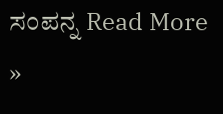ಸಂಪನ್ನ Read More »